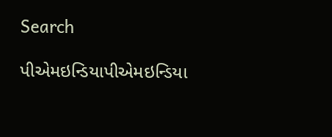Search

પીએમઇન્ડિયાપીએમઇન્ડિયા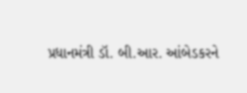પ્રધાનમંત્રી ડૉ. બી.આર. આંબેડકરને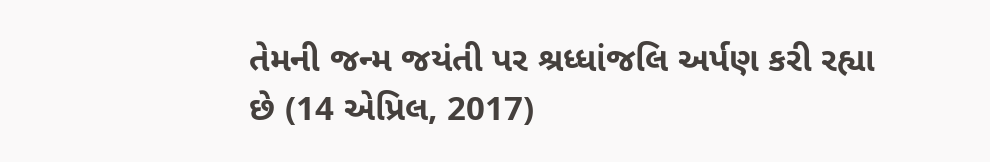તેમની જન્મ જયંતી પર શ્રધ્ધાંજલિ અર્પણ કરી રહ્યા છે (14 એપ્રિલ, 2017)